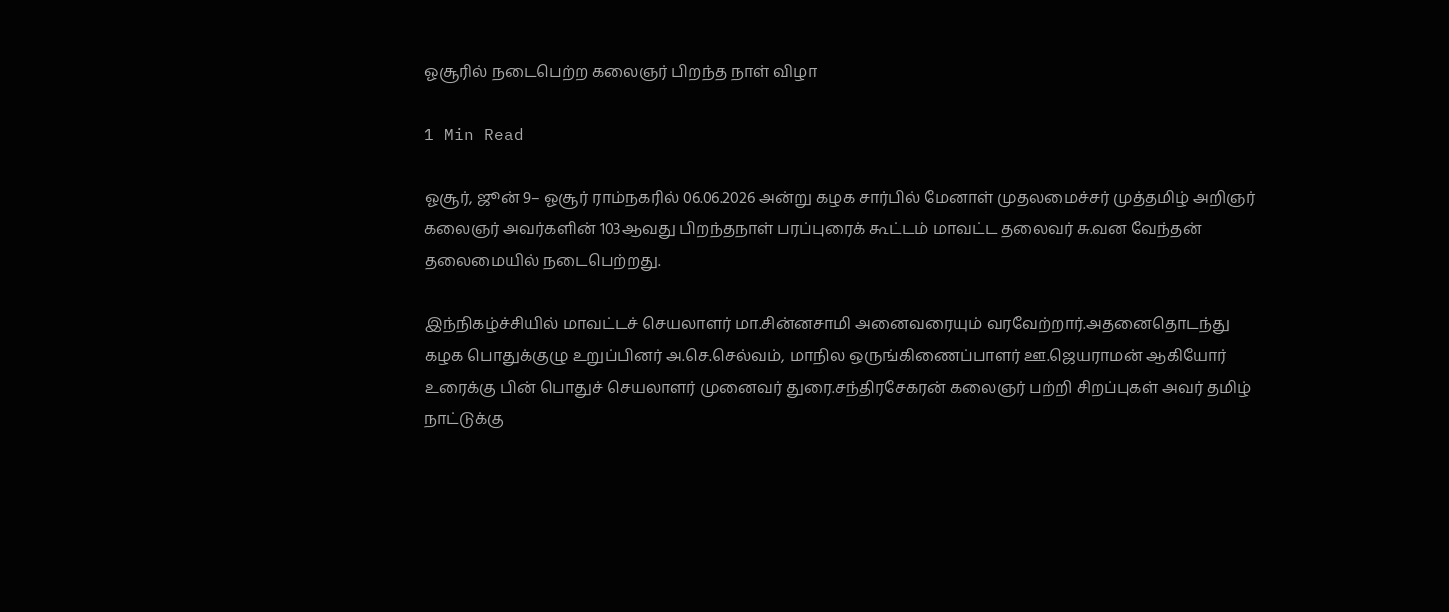ஓசூரில் நடைபெற்ற கலைஞர் பிறந்த நாள் விழா

1 Min Read

ஓசூர், ஜூன் 9– ஓசூர் ராம்நகரில் 06.06.2026 அன்று கழக சார்பில் மேனாள் முதலமைச்சர் முத்தமிழ் அறிஞர் கலைஞர் அவர்களின் 103ஆவது பிறந்தநாள் பரப்புரைக் கூட்டம் மாவட்ட தலைவர் சு.வன வேந்தன் தலைமையில் நடைபெற்றது.

இந்நிகழ்ச்சியில் மாவட்டச் செயலாளர் மா.சின்னசாமி அனைவரையும் வரவேற்றார்.அதனைதொடந்து கழக பொதுக்குழு உறுப்பினர் அ.செ.செல்வம், மாநில ஒருங்கிணைப்பாளர் ஊ.ஜெயராமன் ஆகியோர் உரைக்கு பின் பொதுச் செயலாளர் முனைவர் துரை.சந்திரசேகரன் கலைஞர் பற்றி சிறப்புகள் அவர் தமிழ் நாட்டுக்கு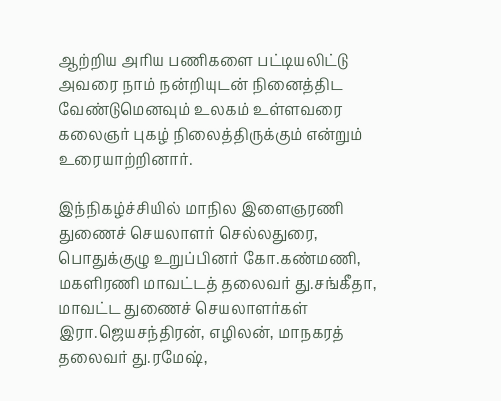ஆற்றிய அரிய பணிகளை பட்டியலிட்டு அவரை நாம் நன்றியுடன் நினைத்திட வேண்டுமெனவும் உலகம் உள்ளவரை கலைஞர் புகழ் நிலைத்திருக்கும் என்றும் உரையாற்றினார்.

இந்நிகழ்ச்சியில் மாநில இளைஞரணி துணைச் செயலாளர் செல்லதுரை, பொதுக்குழு உறுப்பினர் கோ.கண்மணி, மகளிரணி மாவட்டத் தலைவர் து.சங்கீதா, மாவட்ட துணைச் செயலாளர்கள் இரா.ஜெயசந்திரன், எழிலன், மாநகரத் தலைவர் து.ரமேஷ்,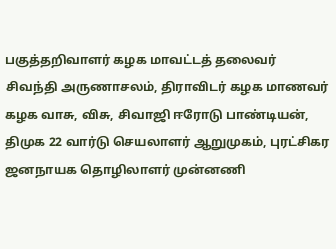பகுத்தறிவாளர் கழக மாவட்டத் தலைவர் சிவந்தி அருணாசலம், திராவிடர் கழக மாணவர் கழக வாசு, விசு, சிவாஜி ஈரோடு பாண்டியன், திமுக 22 வார்டு செயலாளர் ஆறுமுகம், புரட்சிகர ஜனநாயக தொழிலாளர் முன்னணி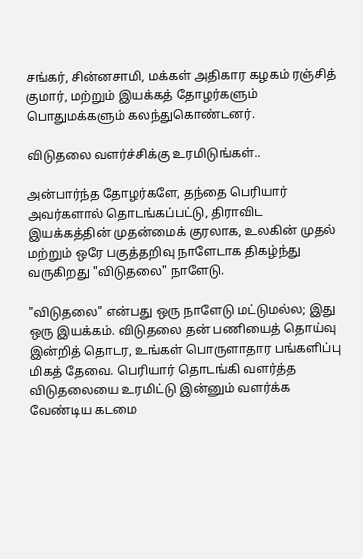சங்கர், சின்னசாமி, மக்கள் அதிகார கழகம் ரஞ்சித் குமார், மற்றும் இயக்கத் தோழர்களும் பொதுமக்களும் கலந்துகொண்டனர்.

விடுதலை வளர்ச்சிக்கு உரமிடுங்கள்..

அன்பார்ந்த தோழர்களே, தந்தை பெரியார் அவர்களால் தொடங்கப்பட்டு, திராவிட இயக்கத்தின் முதன்மைக் குரலாக, உலகின் முதல் மற்றும் ஒரே பகுத்தறிவு நாளேடாக திகழ்ந்து வருகிறது "விடுதலை" நாளேடு.

"விடுதலை" என்பது ஒரு நாளேடு மட்டுமல்ல; இது ஒரு இயக்கம். விடுதலை தன் பணியைத் தொய்வு இன்றித் தொடர, உங்கள் பொருளாதார பங்களிப்பு மிகத் தேவை. பெரியார் தொடங்கி வளர்த்த விடுதலையை உரமிட்டு இன்னும் வளர்க்க வேண்டிய கடமை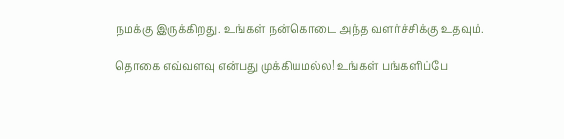நமக்கு இருக்கிறது. உங்கள் நன்கொடை அந்த வளர்ச்சிக்கு உதவும்.

தொகை எவ்வளவு என்பது முக்கியமல்ல! உங்கள் பங்களிப்பே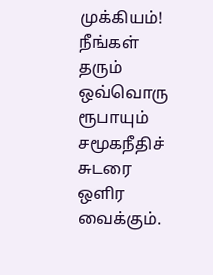முக்கியம்! நீங்கள் தரும் ஒவ்வொரு ரூபாயும் சமூகநீதிச் சுடரை ஒளிர வைக்கும்.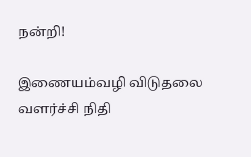நன்றி!

இணையம்வழி விடுதலை வளர்ச்சி நிதி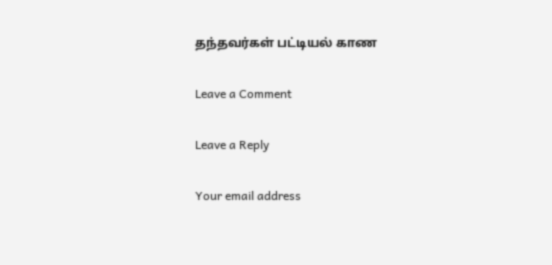தந்தவர்கள் பட்டியல் காண

Leave a Comment

Leave a Reply

Your email address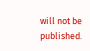will not be published.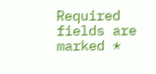Required fields are marked *